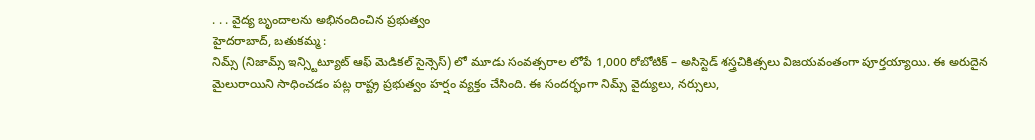. . . వైద్య బృందాలను అభినందించిన ప్రభుత్వం
హైదరాబాద్, బతుకమ్మ :
నిమ్స్ (నిజామ్స్ ఇన్స్టిట్యూట్ ఆఫ్ మెడికల్ సైన్సెస్) లో మూడు సంవత్సరాల లోపే 1,000 రోబోటిక్ – అసిస్టెడ్ శస్త్రచికిత్సలు విజయవంతంగా పూర్తయ్యాయి. ఈ అరుదైన మైలురాయిని సాధించడం పట్ల రాష్ట్ర ప్రభుత్వం హర్షం వ్యక్తం చేసింది. ఈ సందర్భంగా నిమ్స్ వైద్యులు, నర్సులు,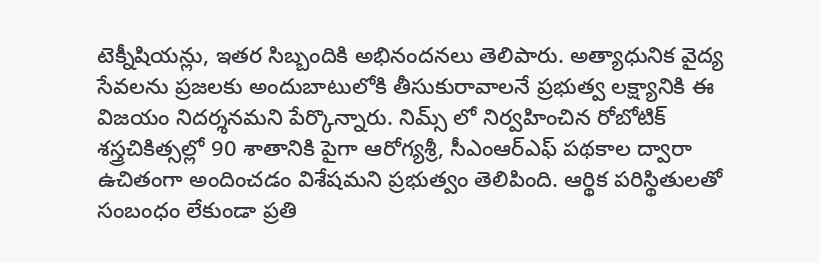టెక్నీషియన్లు, ఇతర సిబ్బందికి అభినందనలు తెలిపారు. అత్యాధునిక వైద్య సేవలను ప్రజలకు అందుబాటులోకి తీసుకురావాలనే ప్రభుత్వ లక్ష్యానికి ఈ విజయం నిదర్శనమని పేర్కొన్నారు. నిమ్స్ లో నిర్వహించిన రోబోటిక్ శస్త్రచికిత్సల్లో 90 శాతానికి పైగా ఆరోగ్యశ్రీ, సీఎంఆర్ఎఫ్ పథకాల ద్వారా ఉచితంగా అందించడం విశేషమని ప్రభుత్వం తెలిపింది. ఆర్థిక పరిస్థితులతో సంబంధం లేకుండా ప్రతి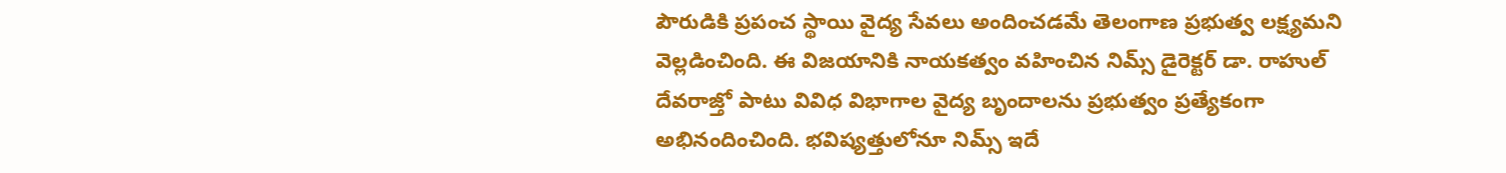పౌరుడికి ప్రపంచ స్థాయి వైద్య సేవలు అందించడమే తెలంగాణ ప్రభుత్వ లక్ష్యమని వెల్లడించింది. ఈ విజయానికి నాయకత్వం వహించిన నిమ్స్ డైరెక్టర్ డా. రాహుల్ దేవరాజ్తో పాటు వివిధ విభాగాల వైద్య బృందాలను ప్రభుత్వం ప్రత్యేకంగా అభినందించింది. భవిష్యత్తులోనూ నిమ్స్ ఇదే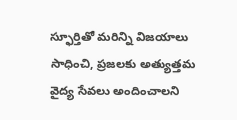స్ఫూర్తితో మరిన్ని విజయాలు సాధించి, ప్రజలకు అత్యుత్తమ వైద్య సేవలు అందించాలని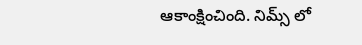ఆకాంక్షించింది. నిమ్స్ లో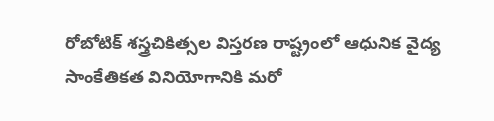రోబోటిక్ శస్త్రచికిత్సల విస్తరణ రాష్ట్రంలో ఆధునిక వైద్య సాంకేతికత వినియోగానికి మరో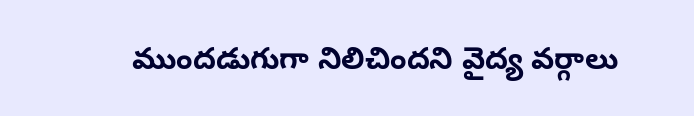ముందడుగుగా నిలిచిందని వైద్య వర్గాలు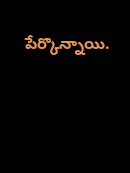పేర్కొన్నాయి.